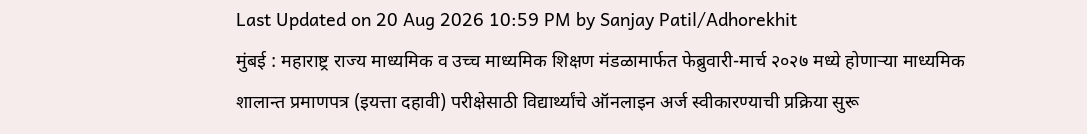Last Updated on 20 Aug 2026 10:59 PM by Sanjay Patil/Adhorekhit
मुंबई : महाराष्ट्र राज्य माध्यमिक व उच्च माध्यमिक शिक्षण मंडळामार्फत फेब्रुवारी-मार्च २०२७ मध्ये होणाऱ्या माध्यमिक शालान्त प्रमाणपत्र (इयत्ता दहावी) परीक्षेसाठी विद्यार्थ्यांचे ऑनलाइन अर्ज स्वीकारण्याची प्रक्रिया सुरू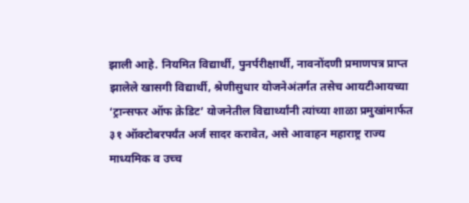झाली आहे. नियमित विद्यार्थी, पुनर्परीक्षार्थी, नावनोंदणी प्रमाणपत्र प्राप्त झालेले खासगी विद्यार्थी, श्रेणीसुधार योजनेअंतर्गत तसेच आयटीआयच्या ‘ट्रान्सफर ऑफ क्रेडिट’ योजनेतील विद्यार्थ्यांनी त्यांच्या शाळा प्रमुखांमार्फत ३१ ऑक्टोबरपर्यंत अर्ज सादर करावेत, असे आवाहन महाराष्ट्र राज्य माध्यमिक व उच्च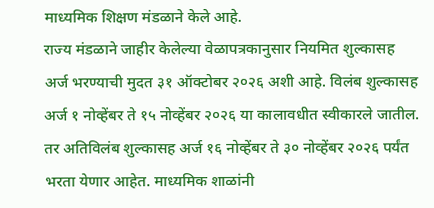माध्यमिक शिक्षण मंडळाने केले आहे.
राज्य मंडळाने जाहीर केलेल्या वेळापत्रकानुसार नियमित शुल्कासह अर्ज भरण्याची मुदत ३१ ऑक्टोबर २०२६ अशी आहे. विलंब शुल्कासह अर्ज १ नोव्हेंबर ते १५ नोव्हेंबर २०२६ या कालावधीत स्वीकारले जातील. तर अतिविलंब शुल्कासह अर्ज १६ नोव्हेंबर ते ३० नोव्हेंबर २०२६ पर्यंत भरता येणार आहेत. माध्यमिक शाळांनी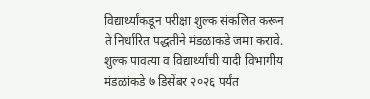विद्यार्थ्यांकडून परीक्षा शुल्क संकलित करून ते निर्धारित पद्धतीने मंडळाकडे जमा करावे. शुल्क पावत्या व विद्यार्थ्यांची यादी विभागीय मंडळांकडे ७ डिसेंबर २०२६ पर्यंत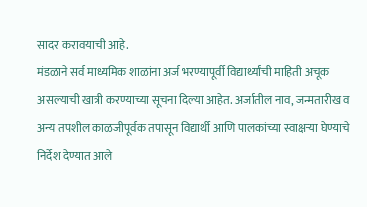सादर करावयाची आहे.
मंडळाने सर्व माध्यमिक शाळांना अर्ज भरण्यापूर्वी विद्यार्थ्यांची माहिती अचूक असल्याची खात्री करण्याच्या सूचना दिल्या आहेत. अर्जातील नाव, जन्मतारीख व अन्य तपशील काळजीपूर्वक तपासून विद्यार्थी आणि पालकांच्या स्वाक्षऱ्या घेण्याचे निर्देश देण्यात आले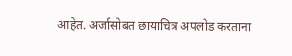आहेत. अर्जासोबत छायाचित्र अपलोड करताना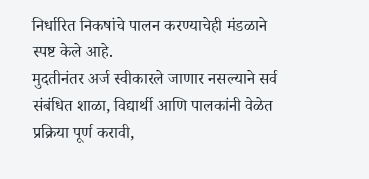निर्धारित निकषांचे पालन करण्याचेही मंडळाने स्पष्ट केले आहे.
मुदतीनंतर अर्ज स्वीकारले जाणार नसल्याने सर्व संबंधित शाळा, विद्यार्थी आणि पालकांनी वेळेत प्रक्रिया पूर्ण करावी,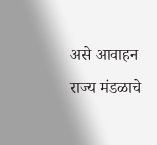असे आवाहन राज्य मंडळाचे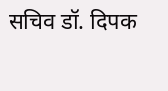सचिव डॉ. दिपक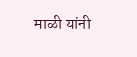माळी यांनी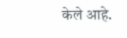केले आहे.